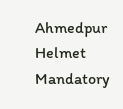Ahmedpur Helmet Mandatory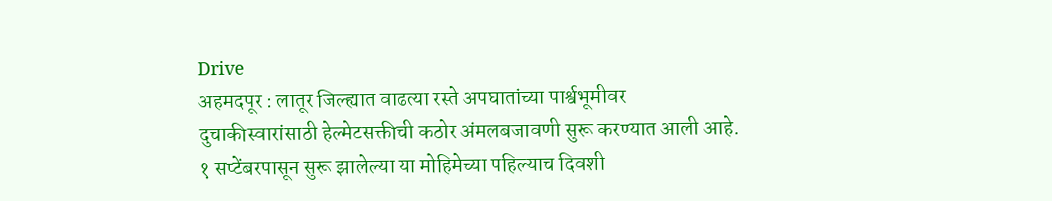Drive
अहमदपूर : लातूर जिल्ह्यात वाढत्या रस्ते अपघातांच्या पार्श्वभूमीवर दुचाकीस्वारांसाठी हेल्मेटसक्तीची कठोर अंमलबजावणी सुरू करण्यात आली आहे. १ सप्टेंबरपासून सुरू झालेल्या या मोहिमेच्या पहिल्याच दिवशी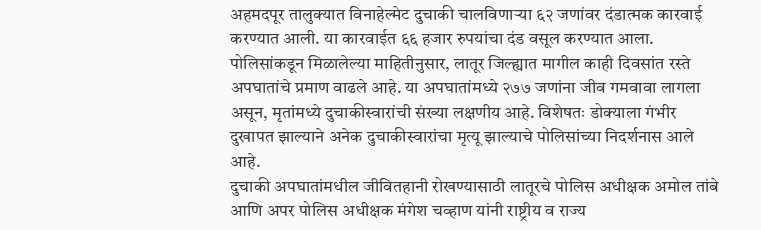अहमदपूर तालुक्यात विनाहेल्मेट दुचाकी चालविणाऱ्या ६२ जणांवर दंडात्मक कारवाई करण्यात आली. या कारवाईत ६६ हजार रुपयांचा दंड वसूल करण्यात आला.
पोलिसांकडून मिळालेल्या माहितीनुसार, लातूर जिल्ह्यात मागील काही दिवसांत रस्ते अपघातांचे प्रमाण वाढले आहे. या अपघातांमध्ये २७७ जणांना जीव गमवावा लागला असून, मृतांमध्ये दुचाकीस्वारांची संख्या लक्षणीय आहे. विशेषतः डोक्याला गंभीर दुखापत झाल्याने अनेक दुचाकीस्वारांचा मृत्यू झाल्याचे पोलिसांच्या निदर्शनास आले आहे.
दुचाकी अपघातांमधील जीवितहानी रोखण्यासाठी लातूरचे पोलिस अधीक्षक अमोल तांबे आणि अपर पोलिस अधीक्षक मंगेश चव्हाण यांनी राष्ट्रीय व राज्य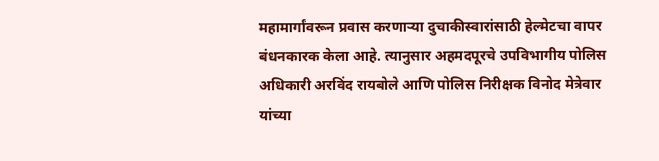महामार्गांवरून प्रवास करणाऱ्या दुचाकीस्वारांसाठी हेल्मेटचा वापर बंधनकारक केला आहे. त्यानुसार अहमदपूरचे उपविभागीय पोलिस अधिकारी अरविंद रायबोले आणि पोलिस निरीक्षक विनोद मेत्रेवार यांच्या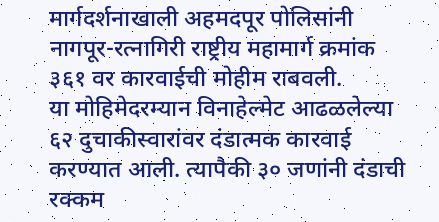मार्गदर्शनाखाली अहमदपूर पोलिसांनी नागपूर-रत्नागिरी राष्ट्रीय महामार्ग क्रमांक ३६१ वर कारवाईची मोहीम राबवली.
या मोहिमेदरम्यान विनाहेल्मेट आढळलेल्या ६२ दुचाकीस्वारांवर दंडात्मक कारवाई करण्यात आली. त्यापैकी ३० जणांनी दंडाची रक्कम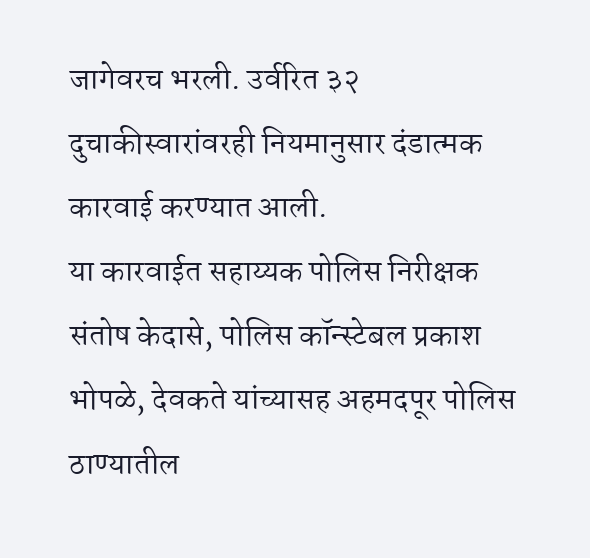जागेवरच भरली. उर्वरित ३२ दुचाकीस्वारांवरही नियमानुसार दंडात्मक कारवाई करण्यात आली.
या कारवाईत सहाय्यक पोलिस निरीक्षक संतोष केदासे, पोलिस कॉन्स्टेबल प्रकाश भोपळे, देवकते यांच्यासह अहमदपूर पोलिस ठाण्यातील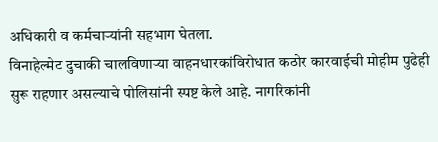अधिकारी व कर्मचाऱ्यांनी सहभाग घेतला.
विनाहेल्मेट दुचाकी चालविणाऱ्या वाहनधारकांविरोधात कठोर कारवाईची मोहीम पुढेही सुरू राहणार असल्याचे पोलिसांनी स्पष्ट केले आहे. नागरिकांनी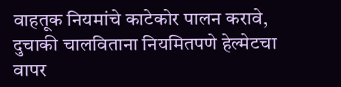वाहतूक नियमांचे काटेकोर पालन करावे, दुचाकी चालविताना नियमितपणे हेल्मेटचा वापर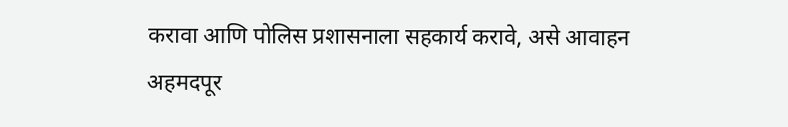करावा आणि पोलिस प्रशासनाला सहकार्य करावे, असे आवाहन अहमदपूर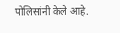पोलिसांनी केले आहे.